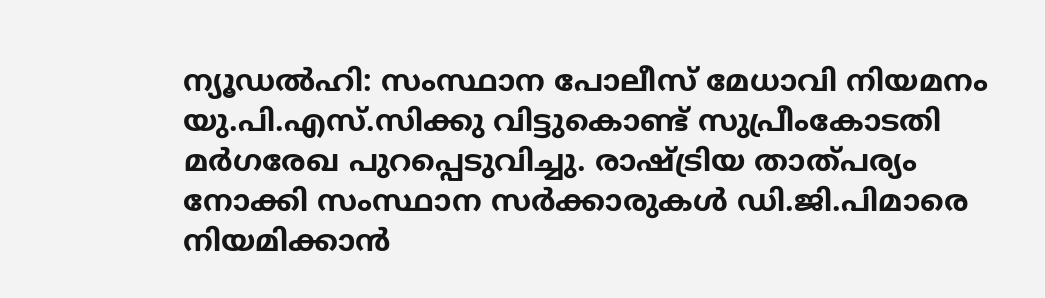ന്യൂഡല്‍ഹി: സംസ്ഥാന പോലീസ് മേധാവി നിയമനം യു.പി.എസ്.സിക്കു വിട്ടുകൊണ്ട് സുപ്രീംകോടതി മര്‍ഗരേഖ പുറപ്പെടുവിച്ചു. രാഷ്ട്രിയ താത്പര്യം നോക്കി സംസ്ഥാന സര്‍ക്കാരുകള്‍ ഡി.ജി.പിമാരെ നിയമിക്കാന്‍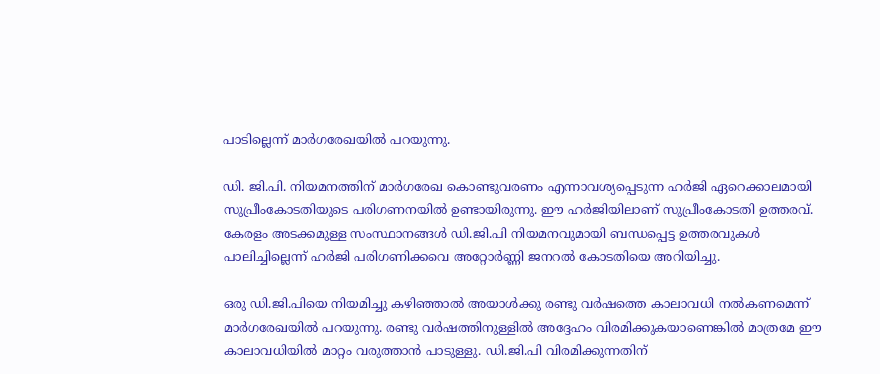പാടില്ലെന്ന് മാര്‍ഗരേഖയില്‍ പറയുന്നു.

ഡി. ജി.പി. നിയമനത്തിന് മാര്‍ഗരേഖ കൊണ്ടുവരണം എന്നാവശ്യപ്പെടുന്ന ഹര്‍ജി ഏറെക്കാലമായി സുപ്രീംകോടതിയുടെ പരിഗണനയില്‍ ഉണ്ടായിരുന്നു. ഈ ഹര്‍ജിയിലാണ് സുപ്രീംകോടതി ഉത്തരവ്. കേരളം അടക്കമുള്ള സംസ്ഥാനങ്ങള്‍ ഡി.ജി.പി നിയമനവുമായി ബന്ധപ്പെട്ട ഉത്തരവുകള്‍ പാലിച്ചില്ലെന്ന് ഹര്‍ജി പരിഗണിക്കവെ അറ്റോര്‍ണ്ണി ജനറല്‍ കോടതിയെ അറിയിച്ചു.

ഒരു ഡി.ജി.പിയെ നിയമിച്ചു കഴിഞ്ഞാല്‍ അയാള്‍ക്കു രണ്ടു വര്‍ഷത്തെ കാലാവധി നല്‍കണമെന്ന് മാര്‍ഗരേഖയില്‍ പറയുന്നു. രണ്ടു വര്‍ഷത്തിനുള്ളില്‍ അദ്ദേഹം വിരമിക്കുകയാണെങ്കില്‍ മാത്രമേ ഈ കാലാവധിയില്‍ മാറ്റം വരുത്താന്‍ പാടുള്ളു. ഡി.ജി.പി വിരമിക്കുന്നതിന്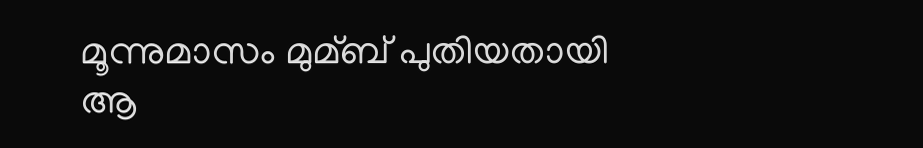മൂന്നുമാസം മുമ്ബ് പുതിയതായി ആ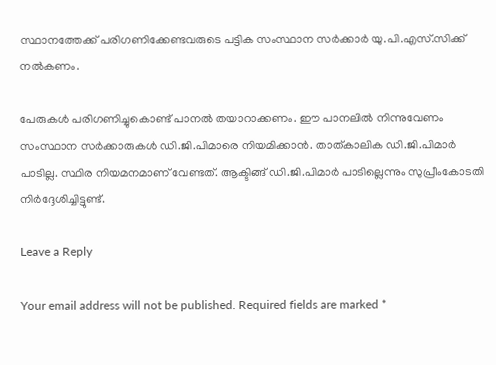സ്ഥാനത്തേക്ക് പരിഗണിക്കേണ്ടവരുടെ പട്ടിക സംസ്ഥാന സര്‍ക്കാര്‍ യു.പി.എസ്.സിക്ക് നല്‍കണം.

പേരുകള്‍ പരിഗണിച്ചുകൊണ്ട് പാനല്‍ തയാറാക്കണം. ഈ പാനലില്‍ നിന്നുവേണം സംസ്ഥാന സര്‍ക്കാരുകള്‍ ഡി.ജി.പിമാരെ നിയമിക്കാന്‍. താത്കാലിക ഡി.ജി.പിമാര്‍ പാടില്ല. സ്ഥിര നിയമനമാണ് വേണ്ടത്. ആക്ടിങ്ങ് ഡി.ജി.പിമാര്‍ പാടില്ലെന്നും സുപ്രീംകോടതി നിര്‍ദ്ദേശിച്ചിട്ടുണ്ട്.

Leave a Reply

Your email address will not be published. Required fields are marked *